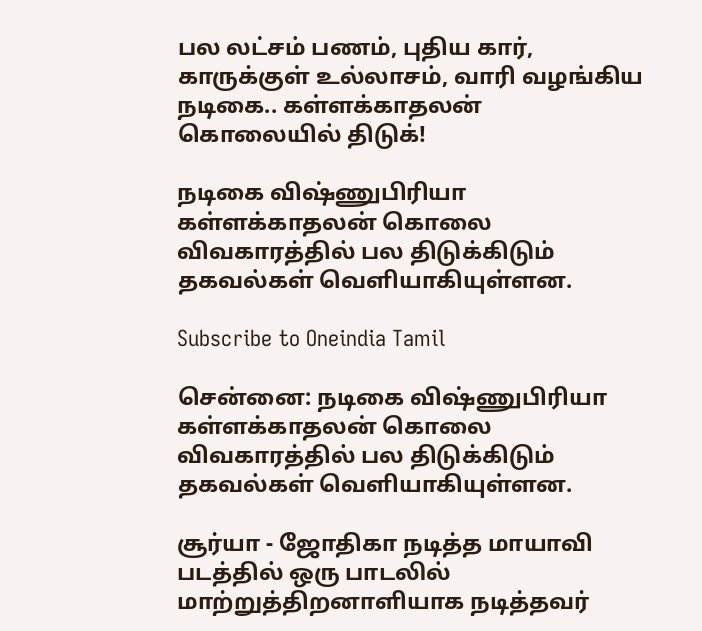பல லட்சம் பணம், புதிய கார், காருக்குள் உல்லாசம், வாரி வழங்கிய நடிகை.. கள்ளக்காதலன் கொலையில் திடுக்!

நடிகை விஷ்ணுபிரியா கள்ளக்காதலன் கொலை விவகாரத்தில் பல திடுக்கிடும் தகவல்கள் வெளியாகியுள்ளன.

Subscribe to Oneindia Tamil

சென்னை: நடிகை விஷ்ணுபிரியா கள்ளக்காதலன் கொலை விவகாரத்தில் பல திடுக்கிடும் தகவல்கள் வெளியாகியுள்ளன.

சூர்யா - ஜோதிகா நடித்த மாயாவி படத்தில் ஒரு பாடலில் மாற்றுத்திறனாளியாக நடித்தவர்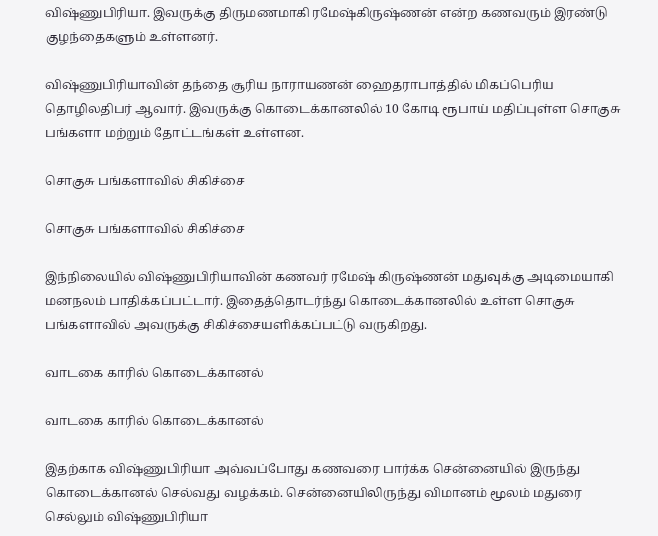விஷ்ணுபிரியா. இவருக்கு திருமணமாகி ரமேஷ்கிருஷ்ணன் என்ற கணவரும் இரண்டு குழந்தைகளும் உள்ளனர்.

விஷ்ணுபிரியாவின் தந்தை சூரிய நாராயணன் ஹைதராபாத்தில் மிகப்பெரிய தொழிலதிபர் ஆவார். இவருக்கு கொடைக்கானலில் 10 கோடி ரூபாய் மதிப்புள்ள சொகுசு பங்களா மற்றும் தோட்டங்கள் உள்ளன.

சொகுசு பங்களாவில் சிகிச்சை

சொகுசு பங்களாவில் சிகிச்சை

இந்நிலையில் விஷ்ணுபிரியாவின் கணவர் ரமேஷ் கிருஷ்ணன் மதுவுக்கு அடிமையாகி மனநலம் பாதிக்கப்பட்டார். இதைத்தொடர்ந்து கொடைக்கானலில் உள்ள சொகுசு பங்களாவில் அவருக்கு சிகிச்சையளிக்கப்பட்டு வருகிறது.

வாடகை காரில் கொடைக்கானல்

வாடகை காரில் கொடைக்கானல்

இதற்காக விஷ்ணுபிரியா அவ்வப்போது கணவரை பார்க்க சென்னையில் இருந்து கொடைக்கானல் செல்வது வழக்கம். சென்னையிலிருந்து விமானம் மூலம் மதுரை செல்லும் விஷ்ணுபிரியா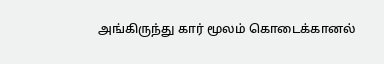அங்கிருந்து கார் மூலம் கொடைக்கானல்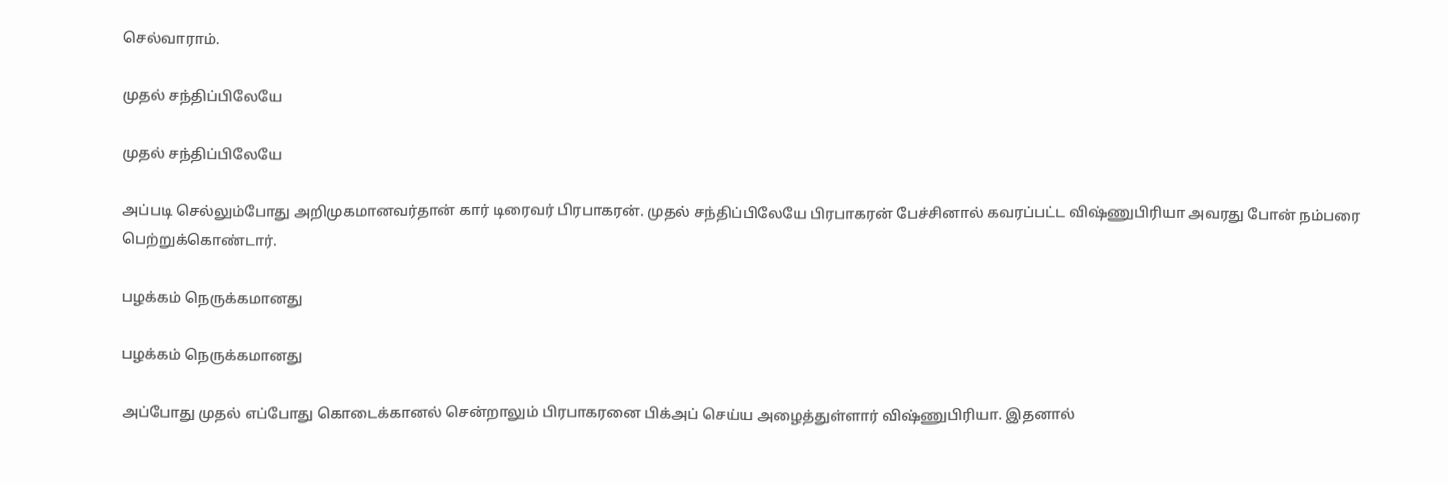செல்வாராம்.

முதல் சந்திப்பிலேயே

முதல் சந்திப்பிலேயே

அப்படி செல்லும்போது அறிமுகமானவர்தான் கார் டிரைவர் பிரபாகரன். முதல் சந்திப்பிலேயே பிரபாகரன் பேச்சினால் கவரப்பட்ட விஷ்ணுபிரியா அவரது போன் நம்பரை பெற்றுக்கொண்டார்.

பழக்கம் நெருக்கமானது

பழக்கம் நெருக்கமானது

அப்போது முதல் எப்போது கொடைக்கானல் சென்றாலும் பிரபாகரனை பிக்அப் செய்ய அழைத்துள்ளார் விஷ்ணுபிரியா. இதனால்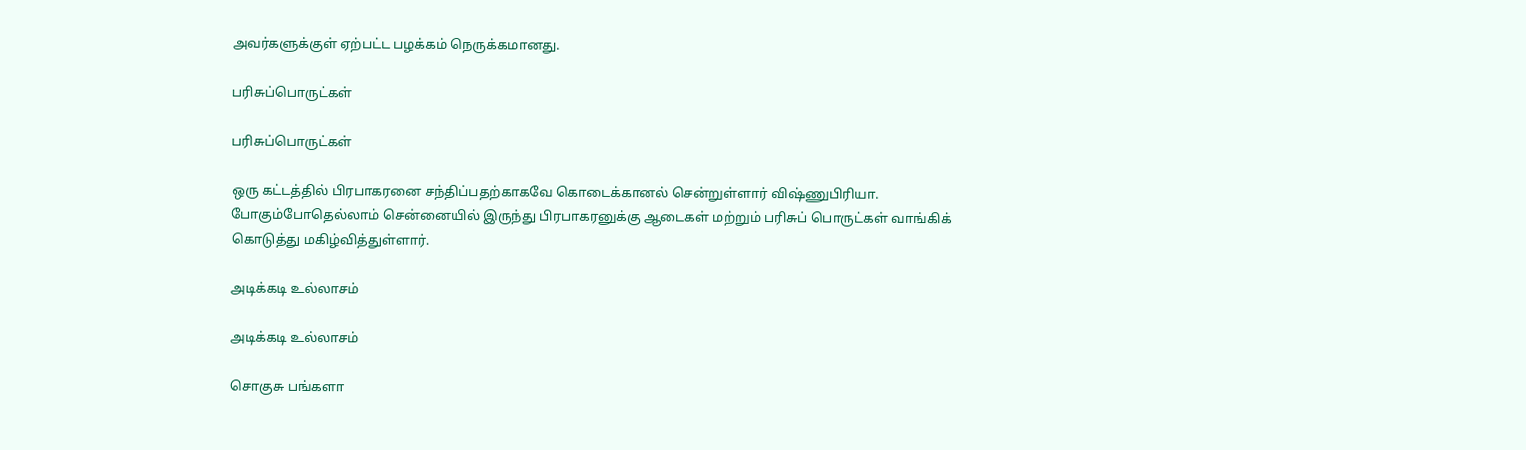அவர்களுக்குள் ஏற்பட்ட பழக்கம் நெருக்கமானது.

பரிசுப்பொருட்கள்

பரிசுப்பொருட்கள்

ஒரு கட்டத்தில் பிரபாகரனை சந்திப்பதற்காகவே கொடைக்கானல் சென்றுள்ளார் விஷ்ணுபிரியா. போகும்போதெல்லாம் சென்னையில் இருந்து பிரபாகரனுக்கு ஆடைகள் மற்றும் பரிசுப் பொருட்கள் வாங்கிக் கொடுத்து மகிழ்வித்துள்ளார்.

அடிக்கடி உல்லாசம்

அடிக்கடி உல்லாசம்

சொகுசு பங்களா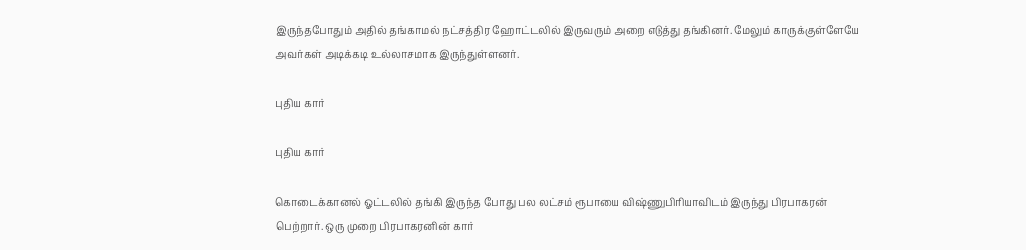இருந்தபோதும் அதில் தங்காமல் நட்சத்திர ஹோட்டலில் இருவரும் அறை எடுத்து தங்கினர். மேலும் காருக்குள்ளேயே அவர்கள் அடிக்கடி உல்லாசமாக இருந்துள்ளனர்.

புதிய கார்

புதிய கார்

கொடைக்கானல் ஓட்டலில் தங்கி இருந்த போது பல லட்சம் ரூபாயை விஷ்ணுபிரியாவிடம் இருந்து பிரபாகரன் பெற்றார். ஒரு முறை பிரபாகரனின் கார்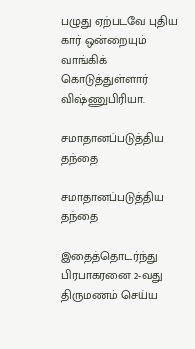பழுது ஏற்படவே புதிய கார் ஒன்றையும் வாங்கிக் கொடுத்துள்ளார் விஷ்ணுபிரியா.

சமாதானப்படுத்திய தந்தை

சமாதானப்படுத்திய தந்தை

இதைத்தொடர்ந்து பிரபாகரனை 2-வது திருமணம் செய்ய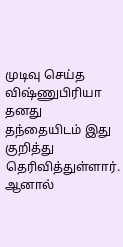முடிவு செய்த விஷ்ணுபிரியா தனது தந்தையிடம் இது குறித்து தெரிவித்துள்ளார். ஆனால்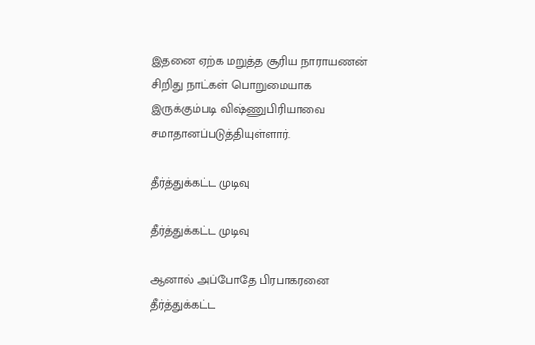இதனை ஏற்க மறுத்த சூரிய நாராயணன் சிறிது நாட்கள் பொறுமையாக இருக்கும்படி விஷ்ணுபிரியாவை சமாதானப்படுத்தியுள்ளார்.

தீர்த்துக்கட்ட முடிவு

தீர்த்துக்கட்ட முடிவு

ஆனால் அப்போதே பிரபாகரனை தீர்த்துக்கட்ட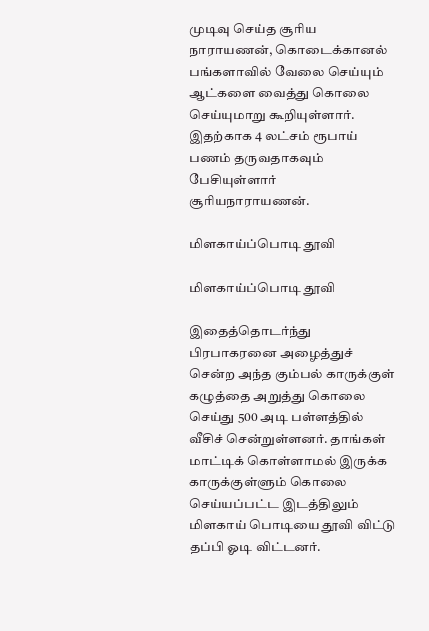முடிவு செய்த சூரிய நாராயணன், கொடைக்கானல் பங்களாவில் வேலை செய்யும் ஆட்களை வைத்து கொலை செய்யுமாறு கூறியுள்ளார். இதற்காக 4 லட்சம் ரூபாய் பணம் தருவதாகவும் பேசியுள்ளார் சூரியநாராயணன்.

மிளகாய்ப்பொடி தூவி

மிளகாய்ப்பொடி தூவி

இதைத்தொடர்ந்து பிரபாகரனை அழைத்துச் சென்ற அந்த கும்பல் காருக்குள் கழுத்தை அறுத்து கொலை செய்து 500 அடி பள்ளத்தில் வீசிச் சென்றுள்ளனர். தாங்கள் மாட்டிக் கொள்ளாமல் இருக்க காருக்குள்ளும் கொலை செய்யப்பட்ட இடத்திலும் மிளகாய் பொடியை தூவி விட்டு தப்பி ஓடி விட்டனர்.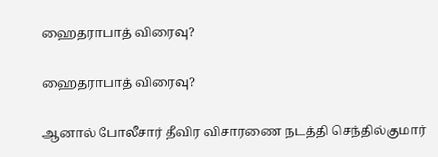ஹைதராபாத் விரைவு?

ஹைதராபாத் விரைவு?

ஆனால் போலீசார் தீவிர விசாரணை நடத்தி செந்தில்குமார்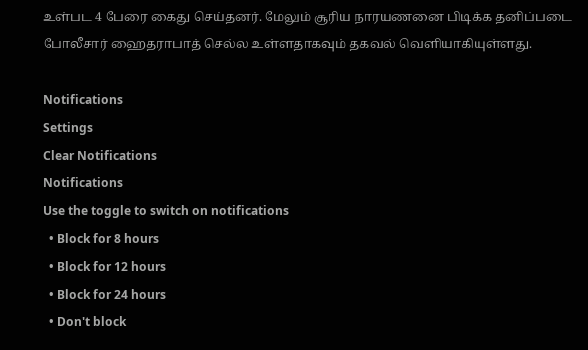உள்பட 4 பேரை கைது செய்தனர். மேலும் சூரிய நாரயணனை பிடிக்க தனிப்படை போலீசார் ஹைதராபாத் செல்ல உள்ளதாகவும் தகவல் வெளியாகியுள்ளது.

Notifications
Settings
Clear Notifications
Notifications
Use the toggle to switch on notifications
  • Block for 8 hours
  • Block for 12 hours
  • Block for 24 hours
  • Don't block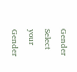Gender
Select your Gender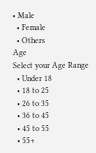• Male
  • Female
  • Others
Age
Select your Age Range
  • Under 18
  • 18 to 25
  • 26 to 35
  • 36 to 45
  • 45 to 55
  • 55+